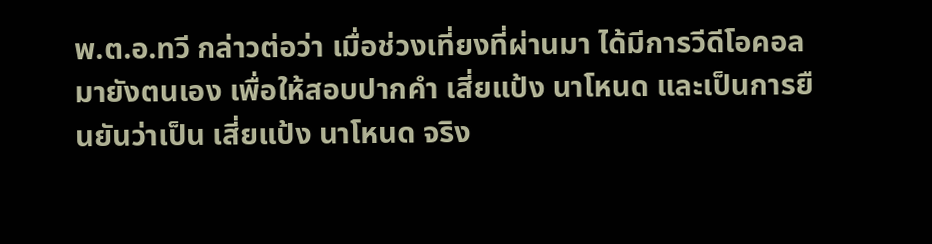พ.ต.อ.ทวี กล่าวต่อว่า เมื่อช่วงเที่ยงที่ผ่านมา ได้มีการวีดีโอคอลมายังตนเอง เพื่อให้สอบปากคำ เสี่ยแป้ง นาโหนด และเป็นการยืนยันว่าเป็น เสี่ยแป้ง นาโหนด จริง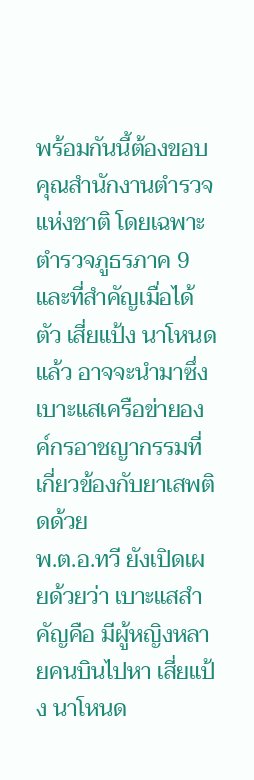พร้อมกันนี้ต้องขอบคุณสำนักงานตำรวจแห่งชาติ โดยเฉพาะตำรวจภูธรภาค 9 และที่สำคัญเมื่อได้ตัว เสี่ยแป้ง นาโหนด แล้ว อาจจะนำมาซึ่งเบาะแสเครือข่ายองค์กรอาชญากรรมที่เกี่ยวข้องกับยาเสพติดด้วย
พ.ต.อ.ทวี ยังเปิดเผยด้วยว่า เบาะแสสำคัญคือ มีผู้หญิงหลายคนบินไปหา เสี่ยแป้ง นาโหนด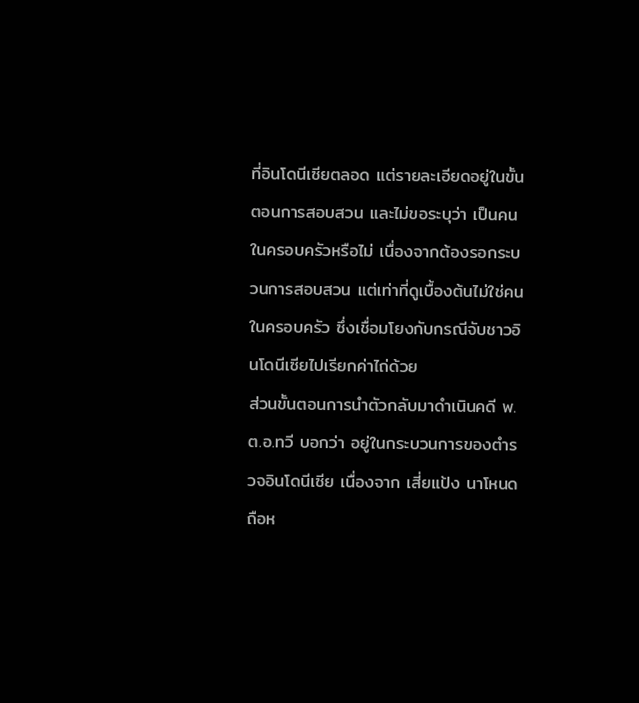ที่อินโดนีเซียตลอด แต่รายละเอียดอยู่ในขั้นตอนการสอบสวน และไม่ขอระบุว่า เป็นคนในครอบครัวหรือไม่ เนื่องจากต้องรอกระบวนการสอบสวน แต่เท่าที่ดูเบื้องต้นไม่ใช่คนในครอบครัว ซึ่งเชื่อมโยงกับกรณีจับชาวอินโดนีเซียไปเรียกค่าไถ่ด้วย
ส่วนขั้นตอนการนำตัวกลับมาดำเนินคดี พ.ต.อ.ทวี บอกว่า อยู่ในกระบวนการของตำรวจอินโดนีเซีย เนื่องจาก เสี่ยแป้ง นาโหนด ถือห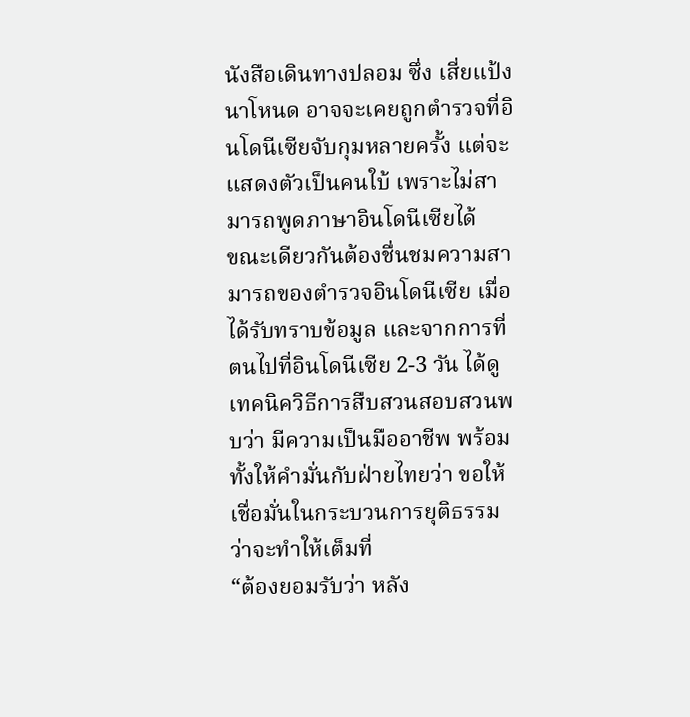นังสือเดินทางปลอม ซึ่ง เสี่ยแป้ง นาโหนด อาจจะเคยถูกตำรวจที่อินโดนีเซียจับกุมหลายครั้ง แต่จะแสดงตัวเป็นคนใบ้ เพราะไม่สามารถพูดภาษาอินโดนีเซียได้
ขณะเดียวกันต้องชื่นชมความสามารถของตำรวจอินโดนีเซีย เมื่อได้รับทราบข้อมูล และจากการที่ตนไปที่อินโดนีเซีย 2-3 วัน ได้ดูเทคนิควิธีการสืบสวนสอบสวนพบว่า มีความเป็นมืออาชีพ พร้อมทั้งให้คำมั่นกับฝ่ายไทยว่า ขอให้เชื่อมั่นในกระบวนการยุติธรรมว่าจะทำให้เต็มที่
“ต้องยอมรับว่า หลัง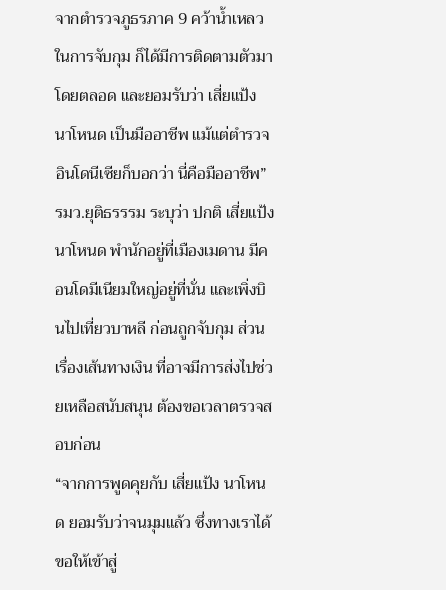จากตำรวจภูธรภาค 9 คว้าน้ำเหลวในการจับกุม ก็ได้มีการติดตามตัวมาโดยตลอด และยอมรับว่า เสี่ยแป้ง นาโหนด เป็นมืออาชีพ แม้แต่ตำรวจอินโดนีเซียก็บอกว่า นี่คือมืออาชีพ”
รมว.ยุติธรรรม ระบุว่า ปกติ เสี่ยแป้ง นาโหนด พำนักอยู่ที่เมืองเมดาน มีคอนโดมีเนียมใหญ่อยู่ที่นั่น และเพิ่งบินไปเที่ยวบาหลี ก่อนถูกจับกุม ส่วนเรื่องเส้นทางเงิน ที่อาจมีการส่งไปช่วยเหลือสนับสนุน ต้องขอเวลาตรวจสอบก่อน
“จากการพูดคุยกับ เสี่ยแป้ง นาโหนด ยอมรับว่าจนมุมแล้ว ซึ่งทางเราได้ขอให้เข้าสู่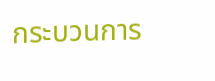กระบวนการ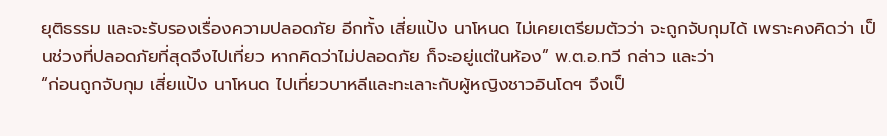ยุติธรรม และจะรับรองเรื่องความปลอดภัย อีกทั้ง เสี่ยแป้ง นาโหนด ไม่เคยเตรียมตัวว่า จะถูกจับกุมได้ เพราะคงคิดว่า เป็นช่วงที่ปลอดภัยที่สุดจึงไปเที่ยว หากคิดว่าไม่ปลอดภัย ก็จะอยู่แต่ในห้อง” พ.ต.อ.ทวี กล่าว และว่า
“ก่อนถูกจับกุม เสี่ยแป้ง นาโหนด ไปเที่ยวบาหลีและทะเลาะกับผู้หญิงชาวอินโดฯ จึงเป็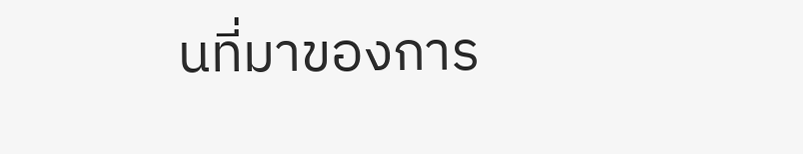นที่มาของการ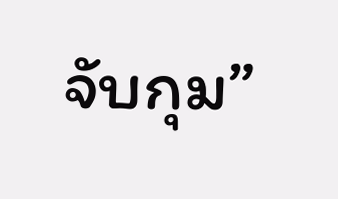จับกุม”